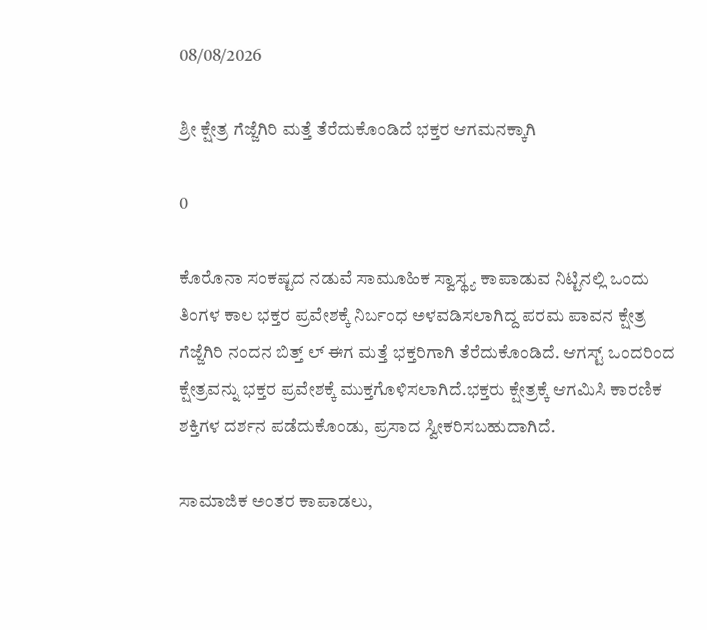08/08/2026

ಶ್ರೀ ಕ್ಷೇತ್ರ ಗೆಜ್ಜೆಗಿರಿ ಮತ್ತೆ ತೆರೆದುಕೊಂಡಿದೆ ಭಕ್ತರ ಆಗಮನಕ್ಕಾಗಿ

0

ಕೊರೊನಾ ಸಂಕಷ್ಟದ ನಡುವೆ ಸಾಮೂಹಿಕ ಸ್ವಾಸ್ಥ್ಯ ಕಾಪಾಡುವ ನಿಟ್ಟಿನಲ್ಲಿ ಒಂದು ತಿಂಗಳ ಕಾಲ ಭಕ್ತರ ಪ್ರವೇಶಕ್ಕೆ ನಿರ್ಬಂಧ ಅಳವಡಿಸಲಾಗಿದ್ದ ಪರಮ‌ ಪಾವನ ಕ್ಷೇತ್ರ ಗೆಜ್ಜೆಗಿರಿ ನಂದನ ಬಿತ್ತ್ ಲ್ ಈಗ ಮತ್ತೆ ಭಕ್ತರಿಗಾಗಿ ತೆರೆದುಕೊಂಡಿದೆ. ಆಗಸ್ಟ್ ಒಂದರಿಂದ ಕ್ಷೇತ್ರವನ್ನು ಭಕ್ತರ ಪ್ರವೇಶಕ್ಕೆ ಮುಕ್ತಗೊಳಿಸಲಾಗಿದೆ.ಭಕ್ತರು ಕ್ಷೇತ್ರಕ್ಕೆ ಆಗಮಿಸಿ ಕಾರಣಿಕ ಶಕ್ತಿಗಳ ದರ್ಶನ ಪಡೆದುಕೊಂಡು, ಪ್ರಸಾದ ಸ್ವೀಕರಿಸಬಹುದಾಗಿದೆ.

ಸಾಮಾಜಿಕ‌ ಅಂತರ ಕಾಪಾಡಲು,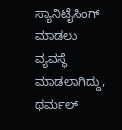ಸ್ಯಾನಿಟೈಸಿಂಗ್ ಮಾಡಲು ವ್ಯವಸ್ಥೆ ಮಾಡಲಾಗಿದ್ದು, ಥರ್ಮಲ್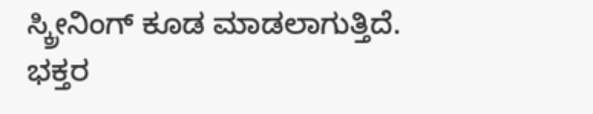ಸ್ಕ್ರೀನಿಂಗ್ ಕೂಡ ಮಾಡಲಾಗುತ್ತಿದೆ.
ಭಕ್ತರ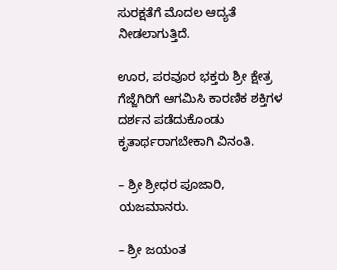ಸುರಕ್ಷತೆಗೆ ಮೊದಲ ಆದ್ಯತೆ ನೀಡಲಾಗುತ್ತಿದೆ.

ಊರ, ಪರವೂರ ಭಕ್ತರು ಶ್ರೀ ಕ್ಷೇತ್ರ ಗೆಜ್ಜೆಗಿರಿಗೆ ಆಗಮಿಸಿ ಕಾರಣಿಕ ಶಕ್ತಿಗಳ ದರ್ಶನ ಪಡೆದುಕೊಂಡು ಕೃತಾರ್ಥರಾಗಬೇಕಾಗಿ ವಿನಂತಿ.

– ಶ್ರೀ ಶ್ರೀಧರ ಪೂಜಾರಿ, ಯಜಮಾನರು.

– ಶ್ರೀ ಜಯಂತ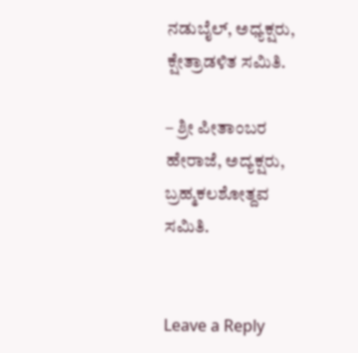ನಡುಬೈಲ್, ಅಧ್ಯಕ್ಷರು, ಕ್ಷೇತ್ರಾಡಳಿತ ಸಮಿತಿ.

– ಶ್ರೀ ಪೀತಾಂಬರ ಹೇರಾಜೆ, ಅದ್ಯಕ್ಷರು, ಬ್ರಹ್ಮಕಲಶೋತ್ದವ ಸಮಿತಿ.


Leave a Reply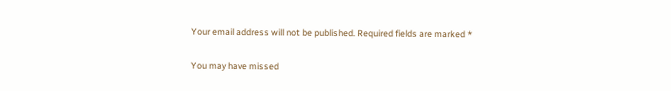Your email address will not be published. Required fields are marked *

You may have missed